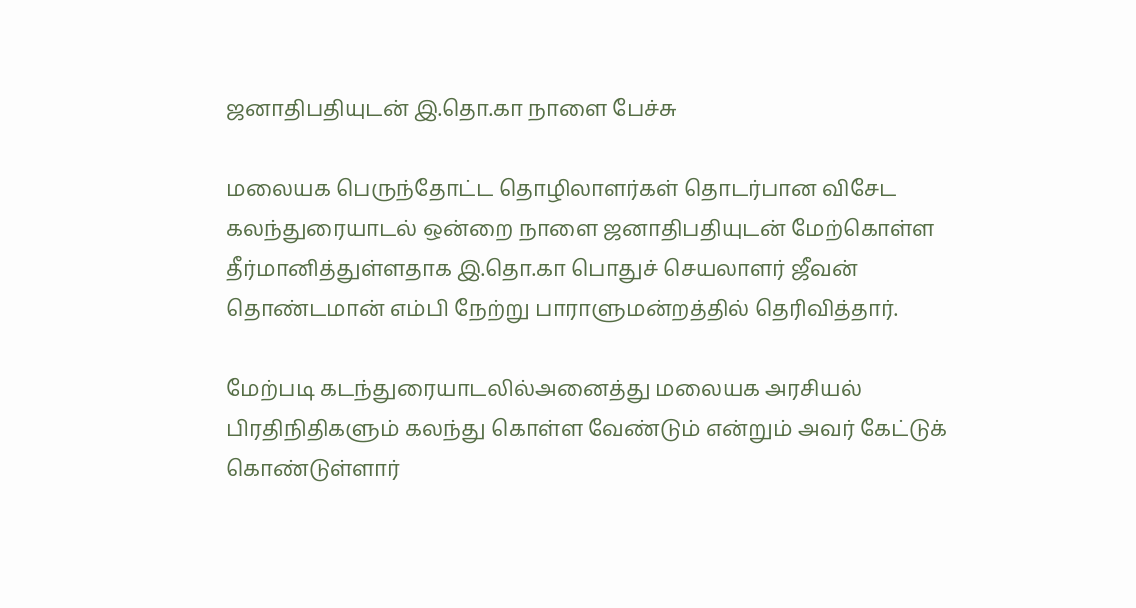ஜனாதிபதியுடன் இ.தொ.கா நாளை பேச்சு

மலையக பெருந்தோட்ட தொழிலாளர்கள் தொடர்பான விசேட கலந்துரையாடல் ஒன்றை நாளை ஜனாதிபதியுடன் மேற்கொள்ள தீர்மானித்துள்ளதாக இ.தொ.கா பொதுச் செயலாளர் ஜீவன் தொண்டமான் எம்பி நேற்று பாராளுமன்றத்தில் தெரிவித்தார்.

மேற்படி கடந்துரையாடலில்அனைத்து மலையக அரசியல் பிரதிநிதிகளும் கலந்து கொள்ள வேண்டும் என்றும் அவர் கேட்டுக் கொண்டுள்ளார்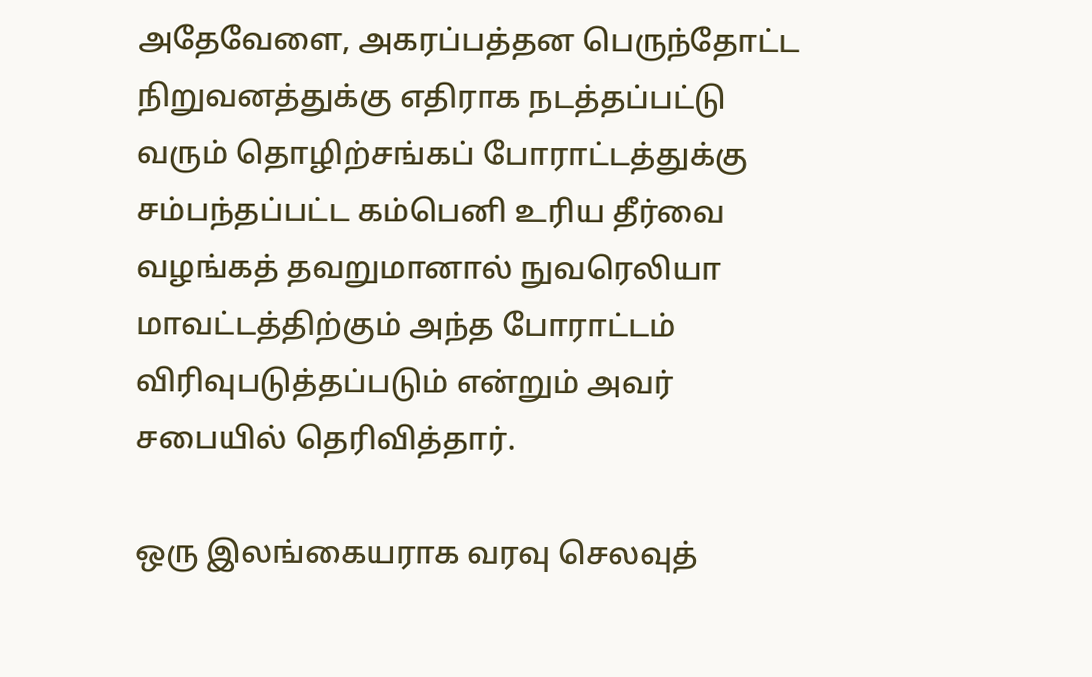அதேவேளை, அகரப்பத்தன பெருந்தோட்ட நிறுவனத்துக்கு எதிராக நடத்தப்பட்டு வரும் தொழிற்சங்கப் போராட்டத்துக்கு சம்பந்தப்பட்ட கம்பெனி உரிய தீர்வை வழங்கத் தவறுமானால் நுவரெலியா மாவட்டத்திற்கும் அந்த போராட்டம் விரிவுபடுத்தப்படும் என்றும் அவர் சபையில் தெரிவித்தார்.

ஒரு இலங்கையராக வரவு செலவுத்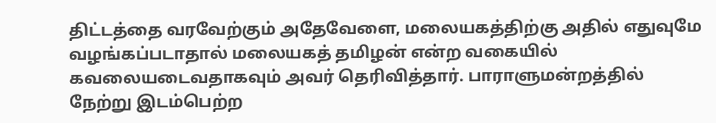திட்டத்தை வரவேற்கும் அதேவேளை, மலையகத்திற்கு அதில் எதுவுமே வழங்கப்படாதால் மலையகத் தமிழன் என்ற வகையில் கவலையடைவதாகவும் அவர் தெரிவித்தார். பாராளுமன்றத்தில் நேற்று இடம்பெற்ற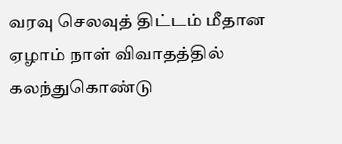வரவு செலவுத் திட்டம் மீதான ஏழாம் நாள் விவாதத்தில் கலந்துகொண்டு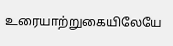உரையாற்றுகையிலேயே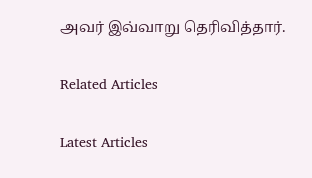அவர் இவ்வாறு தெரிவித்தார்.

Related Articles

Latest Articles